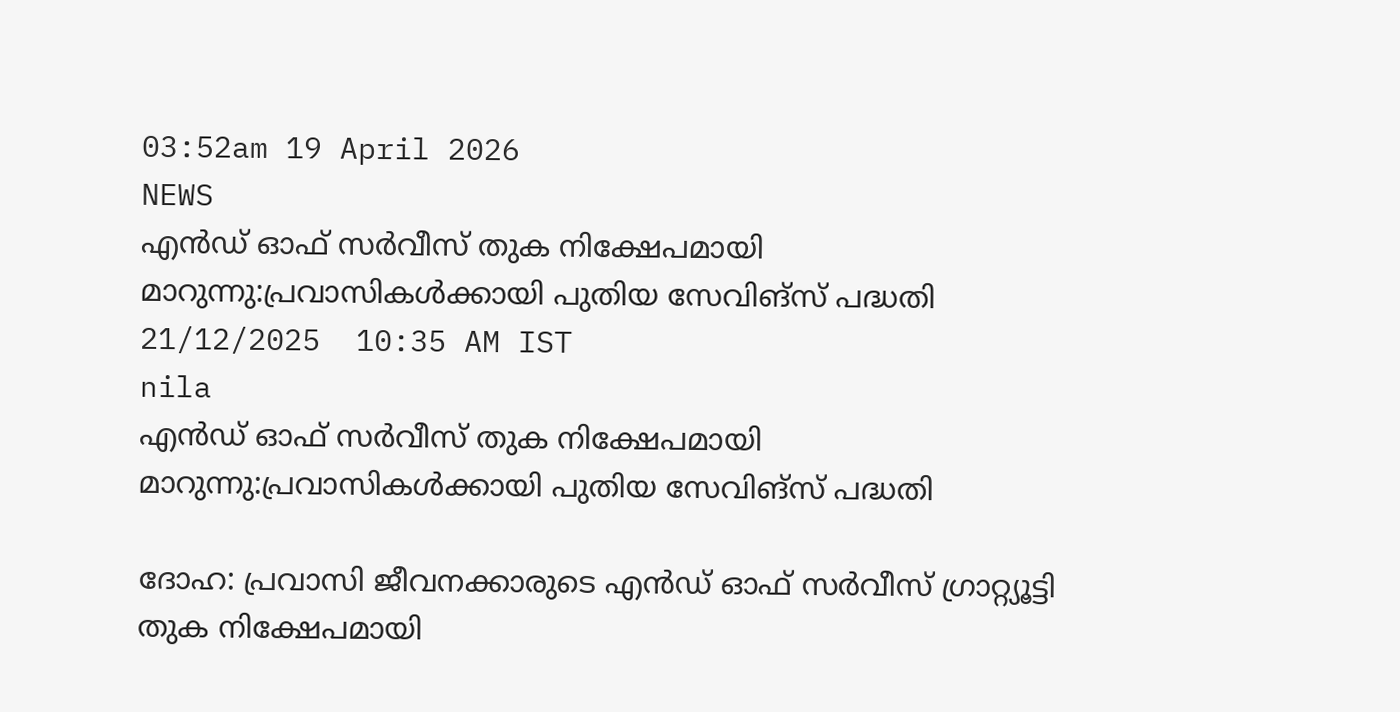03:52am 19 April 2026
NEWS
എൻഡ് ഓഫ് സർവീസ് തുക നിക്ഷേപമായി മാറുന്നു:പ്രവാസികൾക്കായി പുതിയ സേവിങ്‌സ് പദ്ധതി
21/12/2025  10:35 AM IST
nila
എൻഡ് ഓഫ് സർവീസ് തുക നിക്ഷേപമായി മാറുന്നു:പ്രവാസികൾക്കായി പുതിയ സേവിങ്‌സ് പദ്ധതി

ദോഹ: പ്രവാസി ജീവനക്കാരുടെ എൻഡ് ഓഫ് സർവീസ് ഗ്രാറ്റ്യൂട്ടി തുക നിക്ഷേപമായി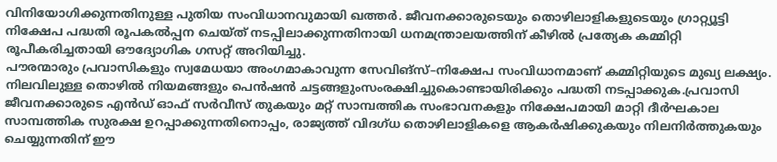വിനിയോഗിക്കുന്നതിനുള്ള പുതിയ സംവിധാനവുമായി ഖത്തർ. ജീവനക്കാരുടെയും തൊഴിലാളികളുടെയും ഗ്രാറ്റ്യൂട്ടി നിക്ഷേപ പദ്ധതി രൂപകൽപ്പന ചെയ്ത് നടപ്പിലാക്കുന്നതിനായി ധനമന്ത്രാലയത്തിന് കീഴിൽ പ്രത്യേക കമ്മിറ്റി രൂപീകരിച്ചതായി ഔദ്യോഗിക ഗസറ്റ് അറിയിച്ചു.
പൗരന്മാരും പ്രവാസികളും സ്വമേധയാ അംഗമാകാവുന്ന സേവിങ്‌സ്–നിക്ഷേപ സംവിധാനമാണ് കമ്മിറ്റിയുടെ മുഖ്യ ലക്ഷ്യം. നിലവിലുള്ള തൊഴിൽ നിയമങ്ങളും പെൻഷൻ ചട്ടങ്ങളുംസംരക്ഷിച്ചുകൊണ്ടായിരിക്കും പദ്ധതി നടപ്പാക്കുക.പ്രവാസി ജീവനക്കാരുടെ എൻഡ് ഓഫ് സർവീസ് തുകയും മറ്റ് സാമ്പത്തിക സംഭാവനകളും നിക്ഷേപമായി മാറ്റി ദീർഘകാല സാമ്പത്തിക സുരക്ഷ ഉറപ്പാക്കുന്നതിനൊപ്പം, രാജ്യത്ത് വിദഗ്ധ തൊഴിലാളികളെ ആകർഷിക്കുകയും നിലനിർത്തുകയും ചെയ്യുന്നതിന് ഈ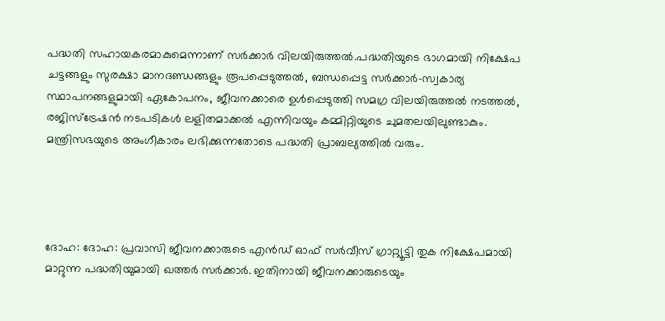പദ്ധതി സഹായകരമാകുമെന്നാണ് സർക്കാർ വിലയിരുത്തൽ.പദ്ധതിയുടെ ഭാഗമായി നിക്ഷേപ ചട്ടങ്ങളും സുരക്ഷാ മാനദണ്ഡങ്ങളും രൂപപ്പെടുത്തൽ, ബന്ധപ്പെട്ട സർക്കാർ–സ്വകാര്യ സ്ഥാപനങ്ങളുമായി ഏകോപനം, ജീവനക്കാരെ ഉൾപ്പെടുത്തി സമഗ്ര വിലയിരുത്തൽ നടത്തൽ, രജിസ്ട്രേഷൻ നടപടികൾ ലളിതമാക്കൽ എന്നിവയും കമ്മിറ്റിയുടെ ചുമതലയിലുണ്ടാകും. മന്ത്രിസഭയുടെ അംഗീകാരം ലഭിക്കുന്നതോടെ പദ്ധതി പ്രാബല്യത്തിൽ വരും.




ദോഹ: ദോഹ: പ്രവാസി ജീവനക്കാരുടെ എൻഡ് ഓഫ് സർവീസ് ഗ്രാറ്റ്യൂട്ടി തുക നിക്ഷേപമായി മാറ്റുന്ന പദ്ധതിയുമായി ഖത്തർ സർക്കാർ. ഇതിനായി ജീവനക്കാരുടെയും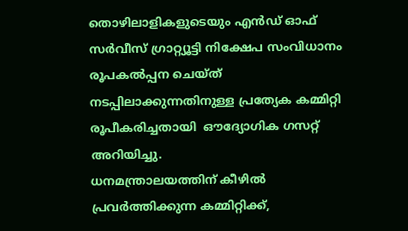തൊഴിലാളികളുടെയും എൻഡ് ഓഫ് സർവീസ് ഗ്രാറ്റ്യൂട്ടി നിക്ഷേപ സംവിധാനം രൂപകൽപ്പന ചെയ്ത് നടപ്പിലാക്കുന്നതിനുള്ള പ്രത്യേക കമ്മിറ്റി രൂപീകരിച്ചതായി  ഔദ്യോഗിക ഗസറ്റ് അറിയിച്ചു.
ധനമന്ത്രാലയത്തിന് കീഴിൽ പ്രവർത്തിക്കുന്ന കമ്മിറ്റിക്ക്,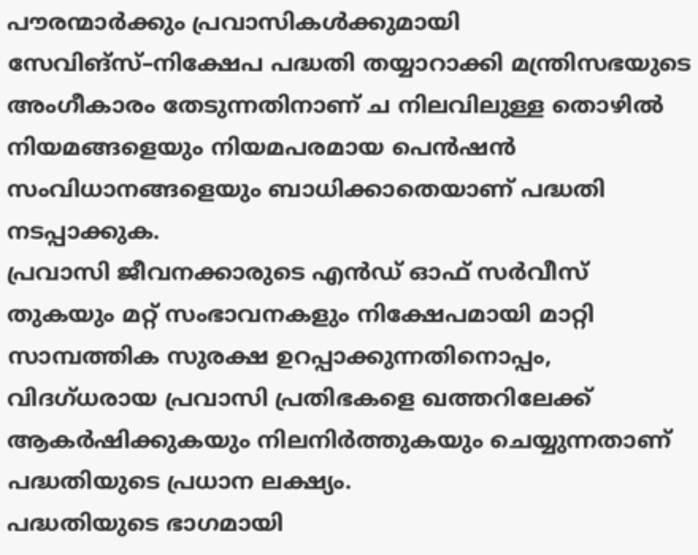പൗരന്മാർക്കും പ്രവാസികൾക്കുമായി സേവിങ്‌സ്–നിക്ഷേപ പദ്ധതി തയ്യാറാക്കി മന്ത്രിസഭയുടെ അംഗീകാരം തേടുന്നതിനാണ് ച നിലവിലുള്ള തൊഴിൽ നിയമങ്ങളെയും നിയമപരമായ പെൻഷൻ സംവിധാനങ്ങളെയും ബാധിക്കാതെയാണ് പദ്ധതി നടപ്പാക്കുക.
പ്രവാസി ജീവനക്കാരുടെ എൻഡ് ഓഫ് സർവീസ് തുകയും മറ്റ് സംഭാവനകളും നിക്ഷേപമായി മാറ്റി സാമ്പത്തിക സുരക്ഷ ഉറപ്പാക്കുന്നതിനൊപ്പം, വിദഗ്ധരായ പ്രവാസി പ്രതിഭകളെ ഖത്തറിലേക്ക് ആകർഷിക്കുകയും നിലനിർത്തുകയും ചെയ്യുന്നതാണ് പദ്ധതിയുടെ പ്രധാന ലക്ഷ്യം.
പദ്ധതിയുടെ ഭാഗമായി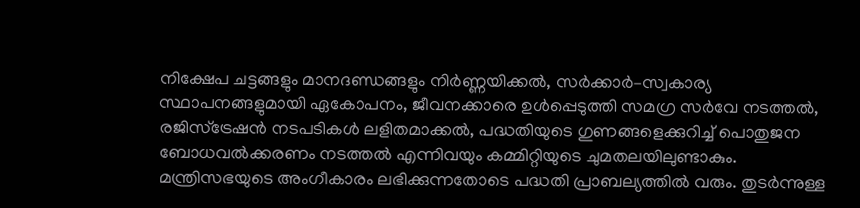നിക്ഷേപ ചട്ടങ്ങളും മാനദണ്ഡങ്ങളും നിർണ്ണയിക്കൽ, സർക്കാർ–സ്വകാര്യ സ്ഥാപനങ്ങളുമായി ഏകോപനം, ജീവനക്കാരെ ഉൾപ്പെടുത്തി സമഗ്ര സർവേ നടത്തൽ, രജിസ്ട്രേഷൻ നടപടികൾ ലളിതമാക്കൽ, പദ്ധതിയുടെ ഗുണങ്ങളെക്കുറിച്ച് പൊതുജന ബോധവൽക്കരണം നടത്തൽ എന്നിവയും കമ്മിറ്റിയുടെ ചുമതലയിലുണ്ടാകും.
മന്ത്രിസഭയുടെ അംഗീകാരം ലഭിക്കുന്നതോടെ പദ്ധതി പ്രാബല്യത്തിൽ വരും. തുടർന്നുള്ള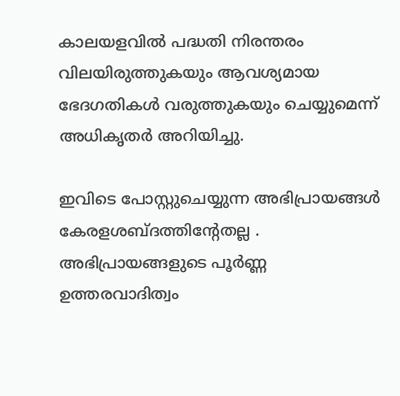കാലയളവിൽ പദ്ധതി നിരന്തരം വിലയിരുത്തുകയും ആവശ്യമായ ഭേദഗതികൾ വരുത്തുകയും ചെയ്യുമെന്ന് അധികൃതർ അറിയിച്ചു.

ഇവിടെ പോസ്റ്റുചെയ്യുന്ന അഭിപ്രായങ്ങള്‍ കേരളശബ്‌ദത്തിന്റേതല്ല . അഭിപ്രായങ്ങളുടെ പൂര്‍ണ്ണ ഉത്തരവാദിത്വം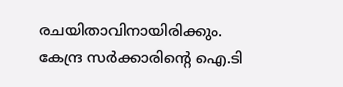രചയിതാവിനായിരിക്കും. കേന്ദ്ര സർക്കാരിന്റെ ഐ.ടി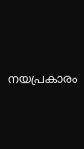നയപ്രകാരം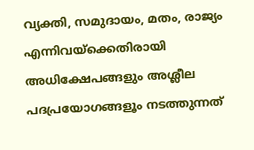വ്യക്തി, സമുദായം, മതം, രാജ്യം എന്നിവയ്ക്കെതിരായി അധിക്ഷേപങ്ങളും അശ്ലീല പദപ്രയോഗങ്ങളൂം നടത്തുന്നത്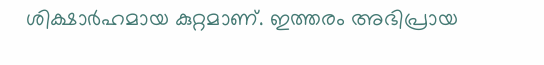ശിക്ഷാര്‍ഹമായ കുറ്റമാണ്. ഇത്തരം അഭിപ്രായ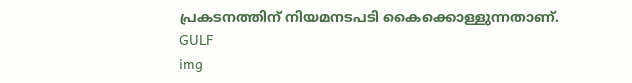പ്രകടനത്തിന് നിയമനടപടി കൈക്കൊള്ളുന്നതാണ്.
GULF
img